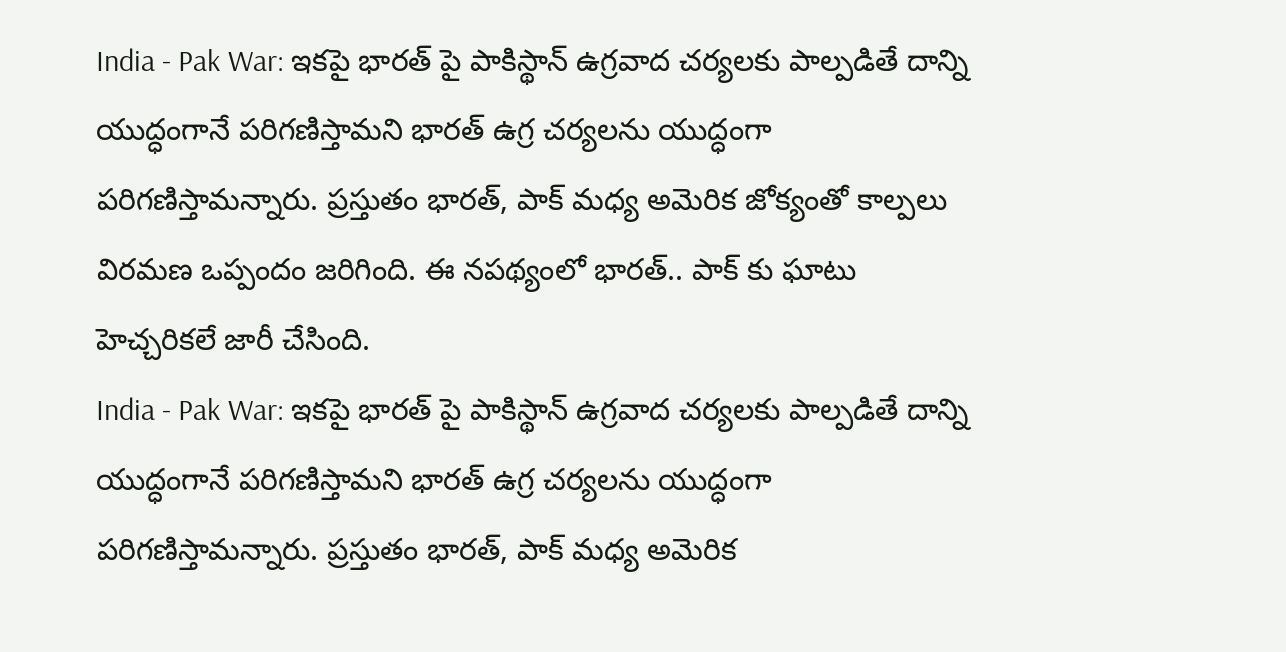India - Pak War: ఇకపై భారత్ పై పాకిస్థాన్ ఉగ్రవాద చర్యలకు పాల్పడితే దాన్ని యుద్ధంగానే పరిగణిస్తామని భారత్ ఉగ్ర చర్యలను యుద్ధంగా పరిగణిస్తామన్నారు. ప్రస్తుతం భారత్, పాక్ మధ్య అమెరిక జోక్యంతో కాల్పలు విరమణ ఒప్పందం జరిగింది. ఈ నపథ్యంలో భారత్.. పాక్ కు ఘాటు హెచ్చరికలే జారీ చేసింది.
India - Pak War: ఇకపై భారత్ పై పాకిస్థాన్ ఉగ్రవాద చర్యలకు పాల్పడితే దాన్ని యుద్ధంగానే పరిగణిస్తామని భారత్ ఉగ్ర చర్యలను యుద్ధంగా పరిగణిస్తామన్నారు. ప్రస్తుతం భారత్, పాక్ మధ్య అమెరిక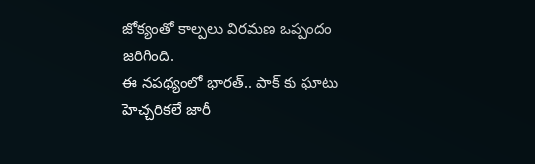జోక్యంతో కాల్పలు విరమణ ఒప్పందం జరిగింది.
ఈ నపథ్యంలో భారత్.. పాక్ కు ఘాటు హెచ్చరికలే జారీ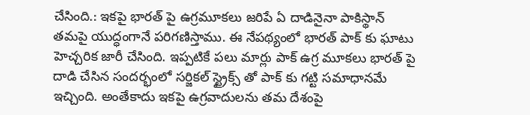చేసింది.: ఇకపై భారత్ పై ఉగ్రమూకలు జరిపే ఏ దాడినైనా పాకిస్థాన్ తమపై యుద్ధంగానే పరిగణిస్తాము. ఈ నేపథ్యంలో భారత్ పాక్ కు ఘాటు హెచ్చరిక జారీ చేసింది. ఇప్పటికే పలు మార్లు పాక్ ఉగ్ర మూకలు భారత్ పై దాడి చేసిన సందర్భంలో సర్జికల్ స్ట్రైక్స్ తో పాక్ కు గట్టి సమాధానమే ఇచ్చింది. అంతేకాదు ఇకపై ఉగ్రవాదులను తమ దేశంపై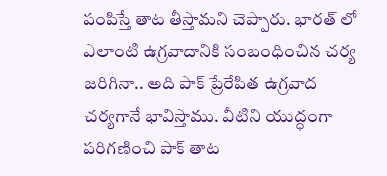పంపిస్తే తాట తీస్తామని చెప్పారు. భారత్ లో ఎలాంటి ఉగ్రవాదానికి సంబంధించిన చర్య జరిగినా.. అది పాక్ ప్రేరేపిత ఉగ్రవాద చర్యగానే భావిస్తాము. వీటిని యుద్ధంగా పరిగణించి పాక్ తాట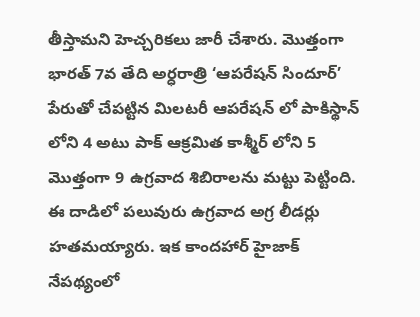తీస్తామని హెచ్చరికలు జారీ చేశారు. మొత్తంగా భారత్ 7వ తేది అర్ధరాత్రి ‘ఆపరేషన్ సిందూర్’ పేరుతో చేపట్టిన మిలటరీ ఆపరేషన్ లో పాకిస్థాన్ లోని 4 అటు పాక్ ఆక్రమిత కాశ్మీర్ లోని 5 మొత్తంగా 9 ఉగ్రవాద శిబిరాలను మట్టు పెట్టింది. ఈ దాడిలో పలువురు ఉగ్రవాద అగ్ర లీడర్లు హతమయ్యారు. ఇక కాందహార్ హైజాక్ నేపథ్యంలో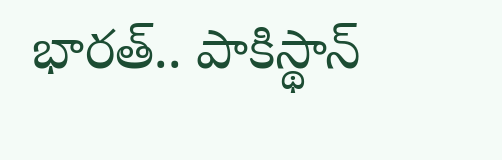భారత్.. పాకిస్థాన్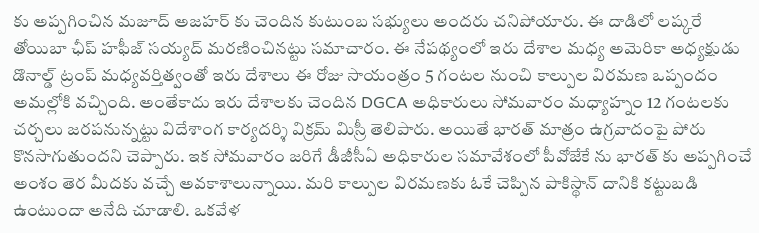కు అప్పగించిన మజూద్ అజహర్ కు చెందిన కుటుంబ సభ్యులు అందరు చనిపోయారు. ఈ దాడిలో లష్కరే తోయిబా ఛీప్ హఫీజ్ సయ్యద్ మరణించినట్టు సమాచారం. ఈ నేపథ్యంలో ఇరు దేశాల మధ్య అమెరికా అధ్యక్షుడు డొనాల్డ్ ట్రంప్ మధ్యవర్తిత్వంతో ఇరు దేశాలు ఈ రోజు సాయంత్రం 5 గంటల నుంచి కాల్పుల విరమణ ఒప్పందం అమల్లోకి వచ్చింది. అంతేకాదు ఇరు దేశాలకు చెందిన DGCA అధికారులు సోమవారం మధ్యాహ్నం 12 గంటలకు చర్చలు జరపనున్నట్టు విదేశాంగ కార్యదర్శి విక్రమ్ మిస్రీ తెలిపారు. అయితే భారత్ మాత్రం ఉగ్రవాదంపై పోరు కొనసాగుతుందని చెప్పారు. ఇక సోమవారం జరిగే డీజీసీఏ అధికారుల సమావేశంలో పీవోజేకే ను భారత్ కు అప్పగించే అంశం తెర మీదకు వచ్చే అవకాశాలున్నాయి. మరి కాల్పుల విరమణకు ఓకే చెప్పిన పాకిస్థాన్ దానికి కట్టుబడి ఉంటుందా అనేది చూడాలి. ఒకవేళ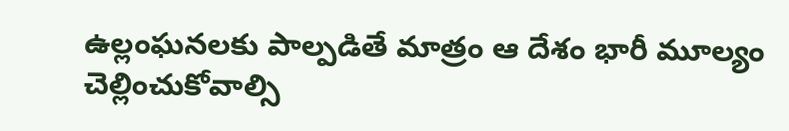ఉల్లంఘనలకు పాల్పడితే మాత్రం ఆ దేశం భారీ మూల్యం చెల్లించుకోవాల్సి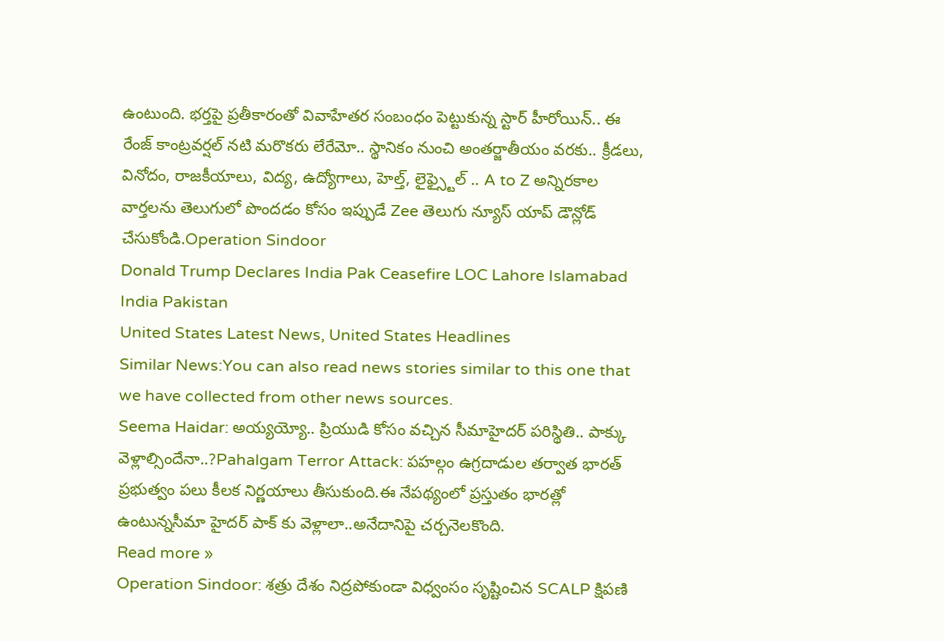ఉంటుంది. భర్తపై ప్రతీకారంతో వివాహేతర సంబంధం పెట్టుకున్న స్టార్ హీరోయిన్.. ఈ రేంజ్ కాంట్రవర్షల్ నటి మరొకరు లేరేమో.. స్థానికం నుంచి అంతర్జాతీయం వరకు.. క్రీడలు, వినోదం, రాజకీయాలు, విద్య, ఉద్యోగాలు, హెల్త్, లైఫ్స్టైల్ .. A to Z అన్నిరకాల వార్తలను తెలుగులో పొందడం కోసం ఇప్పుడే Zee తెలుగు న్యూస్ యాప్ డౌన్లోడ్ చేసుకోండి.Operation Sindoor
Donald Trump Declares India Pak Ceasefire LOC Lahore Islamabad India Pakistan
United States Latest News, United States Headlines
Similar News:You can also read news stories similar to this one that we have collected from other news sources.
Seema Haidar: అయ్యయ్యో.. ప్రియుడి కోసం వచ్చిన సీమాహైదర్ పరిస్థితి.. పాక్కు వెళ్లాల్సిందేనా..?Pahalgam Terror Attack: పహల్గం ఉగ్రదాడుల తర్వాత భారత్ ప్రభుత్వం పలు కీలక నిర్ణయాలు తీసుకుంది.ఈ నేపథ్యంలో ప్రస్తుతం భారత్లో ఉంటున్నసీమా హైదర్ పాక్ కు వెళ్లాలా..అనేదానిపై చర్చనెలకొంది.
Read more »
Operation Sindoor: శత్రు దేశం నిద్రపోకుండా విధ్వంసం సృష్టించిన SCALP క్షిపణి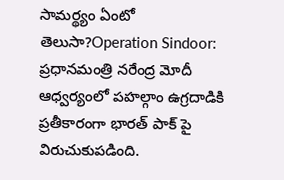సామర్థ్యం ఏంటో తెలుసా?Operation Sindoor: ప్రధానమంత్రి నరేంద్ర మోదీ ఆధ్వర్యంలో పహల్గాం ఉగ్రదాడికి ప్రతీకారంగా భారత్ పాక్ పై విరుచుకుపడింది.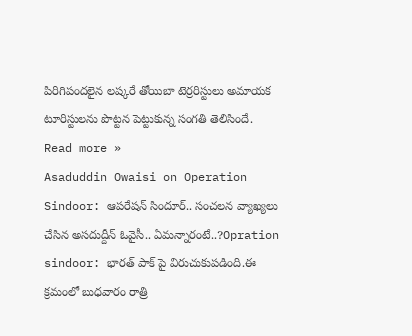పిరిగిపందలైన లష్కరే తోయిబా టెర్రరిస్టులు అమాయక టూరిస్టులను పొట్టన పెట్టుకున్న సంగతి తెలిసిందే.
Read more »
Asaduddin Owaisi on Operation Sindoor: ఆపరేషన్ సిందూర్.. సంచలన వ్యాఖ్యలు చేసిన అసదుద్దీన్ ఓవైసీ.. ఏమన్నారంటే..?Opration sindoor: భారత్ పాక్ పై విరుచుకుపడింది.ఈ క్రమంలో బుధవారం రాత్రి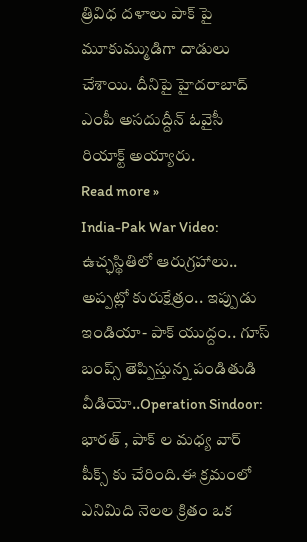త్రివిధ దళాలు పాక్ పై మూకుమ్ముడిగా దాడులు చేశాయి. దీనిపై హైదరాబాద్ ఎంపీ అసదుద్దీన్ ఓవైసీ రియాక్ట్ అయ్యారు.
Read more »
India-Pak War Video: ఉచ్ఛస్థితిలో ఆరుగ్రహాలు.. అప్పట్లో కురుక్షేత్రం.. ఇప్పుడు ఇండియా- పాక్ యుద్దం.. గూస్ బంప్స్ తెప్పిస్తున్న పండితుడి వీడియో..Operation Sindoor: భారత్ , పాక్ ల మధ్య వార్ పీక్స్ కు చేరింది.ఈ క్రమంలో ఎనిమిది నెలల క్రితం ఒక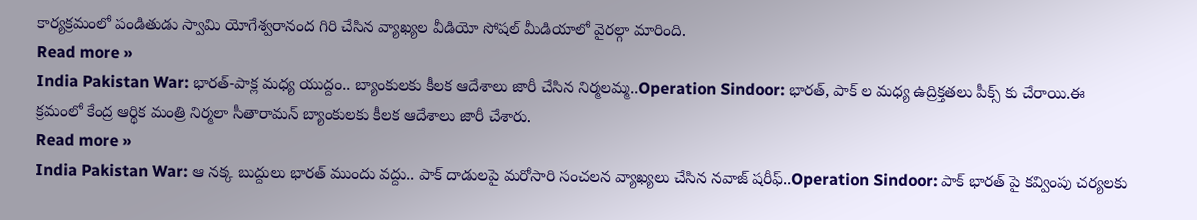కార్యక్రమంలో పండితుడు స్వామి యోగేశ్వరానంద గిరి చేసిన వ్యాఖ్యల వీడియో సోషల్ మీడియాలో వైరల్గా మారింది.
Read more »
India Pakistan War: భారత్-పాక్ల మధ్య యుద్దం.. బ్యాంకులకు కీలక ఆదేశాలు జారీ చేసిన నిర్మలమ్మ..Operation Sindoor: భారత్, పాక్ ల మధ్య ఉద్రిక్తతలు పీక్స్ కు చేరాయి.ఈ క్రమంలో కేంద్ర ఆర్థిక మంత్రి నిర్మలా సీతారామన్ బ్యాంకులకు కీలక ఆదేశాలు జారీ చేశారు.
Read more »
India Pakistan War: ఆ నక్క బుద్దులు భారత్ ముందు వద్దు.. పాక్ దాడులపై మరోసారి సంచలన వ్యాఖ్యలు చేసిన నవాజ్ షరీఫ్..Operation Sindoor: పాక్ భారత్ పై కవ్వింపు చర్యలకు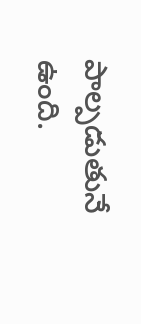పాల్పడుతునే ఉంది.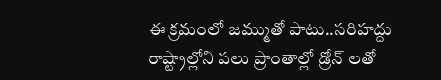ఈ క్రమంలో జమ్ముతో పాటు..సరిహద్దు రాష్ట్రాల్లోని పలు ప్రాంతాల్లో డ్రోన్ లతో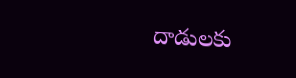దాడులకు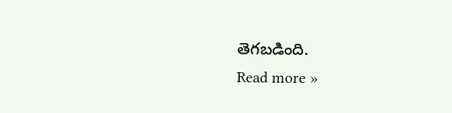తెగబడింది.
Read more »